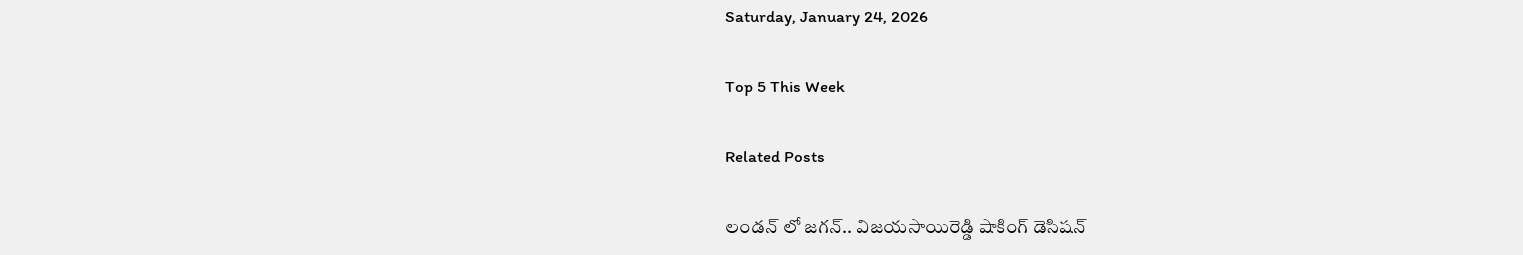Saturday, January 24, 2026

Top 5 This Week

Related Posts

లండన్ లో జగన్.. విజయసాయిరెడ్డి షాకింగ్ డెసిషన్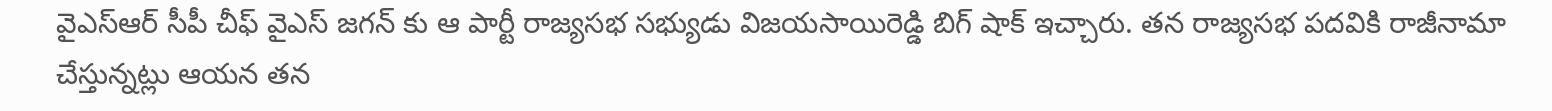వైఎస్ఆర్ సీపీ చీఫ్ వైఎస్ జగన్ కు ఆ పార్టీ రాజ్యసభ సభ్యుడు విజయసాయిరెడ్డి బిగ్ షాక్ ఇచ్చారు. తన రాజ్యసభ పదవికి రాజీనామా చేస్తున్నట్లు ఆయన తన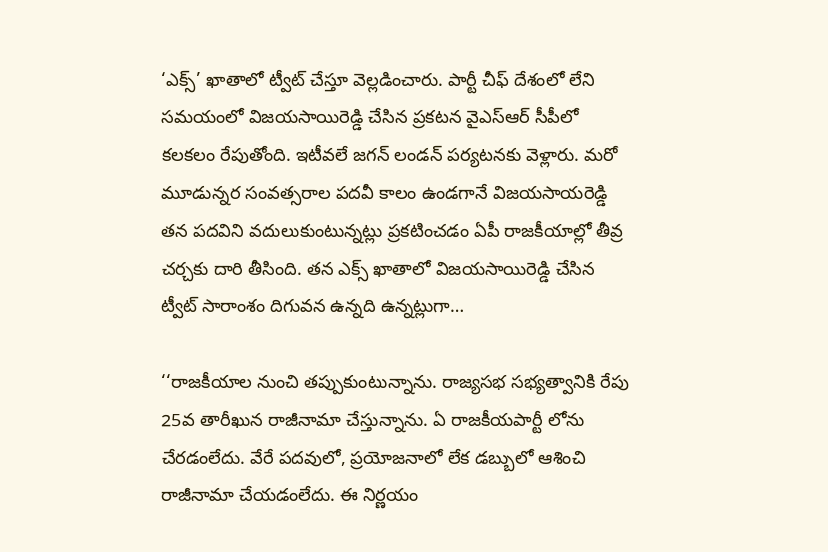‘ఎక్స్’ ఖాతాలో ట్వీట్ చేస్తూ వెల్లడించారు. పార్టీ చీఫ్ దేశంలో లేని సమయంలో విజయసాయిరెడ్డి చేసిన ప్రకటన వైఎస్ఆర్ సీపీలో కలకలం రేపుతోంది. ఇటీవలే జగన్ లండన్ పర్యటనకు వెళ్లారు. మరో మూడున్నర సంవత్సరాల పదవీ కాలం ఉండగానే విజయసాయరెడ్డి తన పదవిని వదులుకుంటున్నట్లు ప్రకటించడం ఏపీ రాజకీయాల్లో తీవ్ర చర్చకు దారి తీసింది. తన ఎక్స్ ఖాతాలో విజయసాయిరెడ్డి చేసిన ట్వీట్ సారాంశం దిగువన ఉన్నది ఉన్నట్లుగా…

‘‘రాజకీయాల నుంచి తప్పుకుంటున్నాను. రాజ్యసభ సభ్యత్వానికి రేపు 25వ తారీఖున రాజీనామా చేస్తున్నాను. ఏ రాజకీయపార్టీ లోను చేరడంలేదు. వేరే పదవులో, ప్రయోజనాలో లేక డబ్బులో ఆశించి రాజీనామా చేయడంలేదు. ఈ నిర్ణయం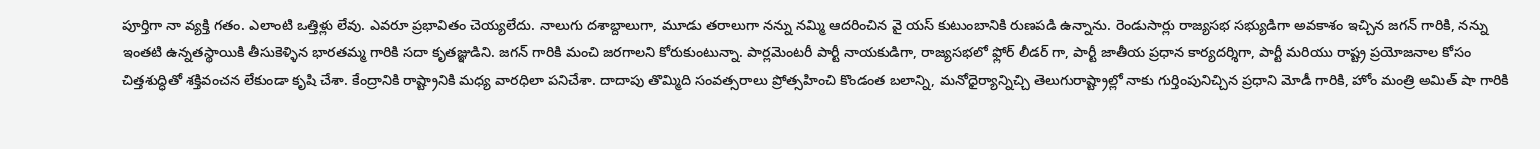పూర్తిగా నా వ్యక్తి గతం. ఎలాంటి ఒత్తిళ్లు లేవు. ఎవరూ ప్రభావితం చెయ్యలేదు. నాలుగు దశాబ్దాలుగా, మూడు తరాలుగా నన్ను నమ్మి ఆదరించిన వై యస్ కుటుంబానికి రుణపడి ఉన్నాను. రెండుసార్లు రాజ్యసభ సభ్యుడిగా అవకాశం ఇచ్చిన జగన్ గారికి, నన్ను ఇంతటి ఉన్నతస్థాయికి తీసుకెళ్ళిన భారతమ్మ గారికి సదా కృతజ్ఞుడిని. జగన్ గారికి మంచి జరగాలని కోరుకుంటున్నా. పార్లమెంటరీ పార్టీ నాయకుడిగా, రాజ్యసభలో ఫ్లోర్ లీడర్ గా, పార్టీ జాతీయ ప్రధాన కార్యదర్శిగా, పార్టీ మరియు రాష్ట్ర ప్రయోజనాల కోసం చిత్తశుద్ధితో శక్తివంచన లేకుండా కృషి చేశా. కేంద్రానికి రాష్ట్రానికి మధ్య వారధిలా పనిచేశా. దాదాపు తొమ్మిది సంవత్సరాలు ప్రోత్సహించి కొండంత బలాన్ని, మనోధైర్యాన్నిచ్చి తెలుగురాష్ట్రాల్లో నాకు గుర్తింపునిచ్చిన ప్రధాని మోడీ గారికి, హోం మంత్రి అమిత్ షా గారికి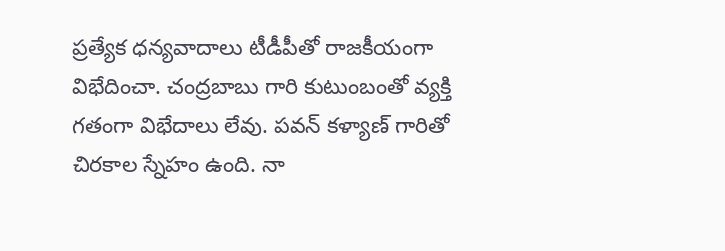ప్రత్యేక ధన్యవాదాలు టీడీపీతో రాజకీయంగా విభేదించా. చంద్రబాబు గారి కుటుంబంతో వ్యక్తి గతంగా విభేదాలు లేవు. పవన్ కళ్యాణ్ గారితో చిరకాల స్నేహం ఉంది. నా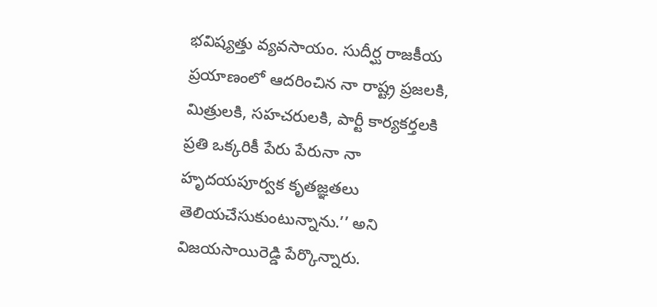భవిష్యత్తు వ్యవసాయం. సుదీర్ఘ రాజకీయ ప్రయాణంలో ఆదరించిన నా రాష్ట్ర ప్రజలకి, మిత్రులకి, సహచరులకి, పార్టీ కార్యకర్తలకి ప్రతి ఒక్కరికీ పేరు పేరునా నా హృదయపూర్వక కృతజ్ఞతలు తెలియచేసుకుంటున్నాను.’’ అని విజయసాయిరెడ్డి పేర్కొన్నారు.